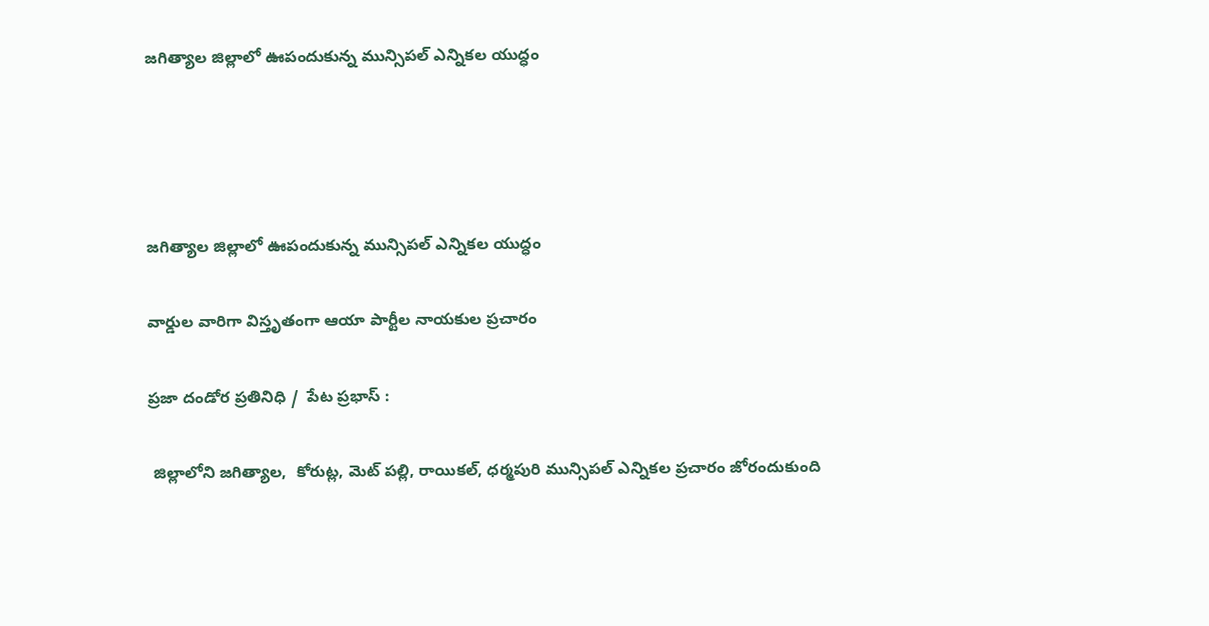జగిత్యాల జిల్లాలో ఊపందుకున్న మున్సిపల్ ఎన్నికల యుద్ధం




జగిత్యాల జిల్లాలో ఊపందుకున్న మున్సిపల్ ఎన్నికల యుద్ధం

వార్డుల వారిగా విస్తృతంగా ఆయా పార్టీల నాయకుల ప్రచారం

ప్రజా దండోర ప్రతినిధి /  పేట ప్రభాస్ :

 జిల్లాలోని జగిత్యాల,  కోరుట్ల, మెట్ పల్లి, రాయికల్, ధర్మపురి మున్సిపల్ ఎన్నికల ప్రచారం జోరందుకుంది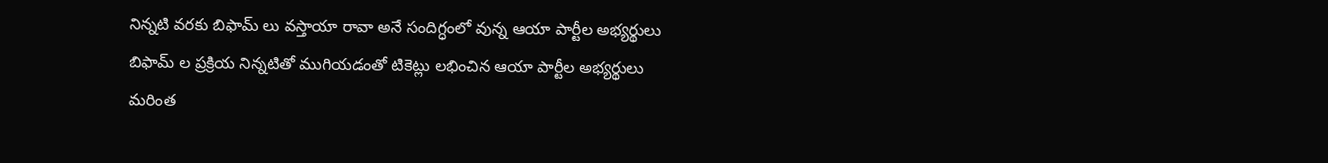నిన్నటి వరకు బిఫామ్ లు వస్తాయా రావా అనే సందిగ్ధంలో వున్న ఆయా పార్టీల అభ్యర్థులు బిఫామ్ ల ప్రక్రియ నిన్నటితో ముగియడంతో టికెట్లు లభించిన ఆయా పార్టీల అభ్యర్థులు మరింత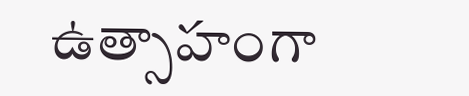ఉత్సాహంగా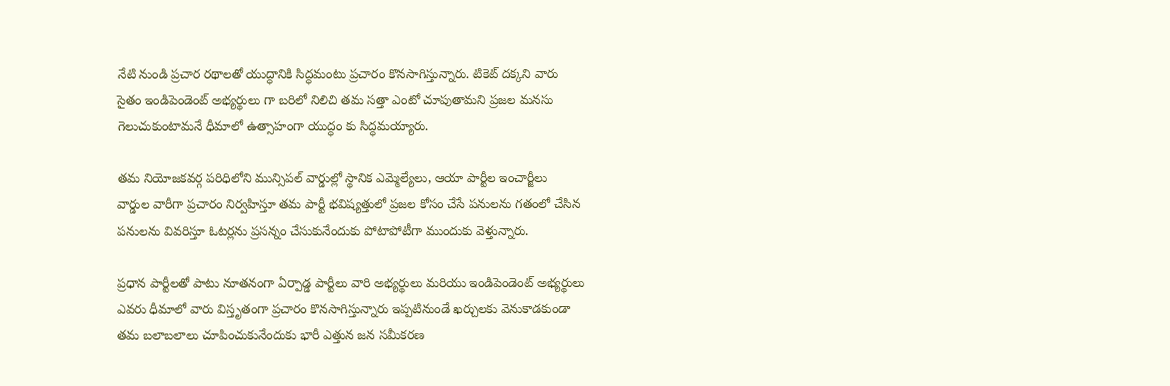నేటి నుండి ప్రచార రథాలతో యుద్ధానికి సిద్ధమంటు ప్రచారం కొనసాగిస్తున్నారు. టికెట్ దక్కని వారు సైతం ఇండిపెండెంట్ అభ్యర్థులు గా బరిలో నిలిచి తమ సత్తా ఎంటో చూపుతామని ప్రజల మనసు గెలుచుకుంటామనే ధీమాలో ఉత్సాహంగా యుద్ధం కు సిద్ధమయ్యారు.

తమ నియోజకవర్గ పరిధిలోని మున్సిపల్ వార్డుల్లో స్థానిక ఎమ్మెల్యేలు, ఆయా పార్టీల ఇంచార్జీలు  వార్డుల వారీగా ప్రచారం నిర్వహిస్తూ తమ పార్టీ భవిష్యత్తులో ప్రజల కోసం చేసే పనులను గతంలో చేసిన పనులను వివరిస్తూ ఓటర్లను ప్రసన్నం చేసుకునేందుకు పోటాపోటీగా ముందుకు వెళ్తున్నారు.

ప్రధాన పార్టీలతో పాటు నూతనంగా ఏర్పాడ్డ పార్టీలు వారి అభ్యర్థులు మరియు ఇండిపెండెంట్ అభ్యర్థులు ఎవరు ధీమాలో వారు విస్తృతంగా ప్రచారం కొనసాగిస్తున్నారు ఇప్పటినుండే ఖర్చులకు వెనుకాడకుండా తమ బలాబలాలు చూపించుకునేందుకు భారీ ఎత్తున జన సమీకరణ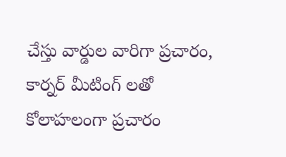చేస్తు వార్డుల వారిగా ప్రచారం, కార్నర్ మీటింగ్ లతో  కోలాహలంగా ప్రచారం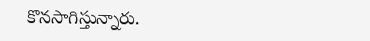కొనసాగిస్తున్నారు.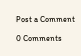Post a Comment

0 Comments